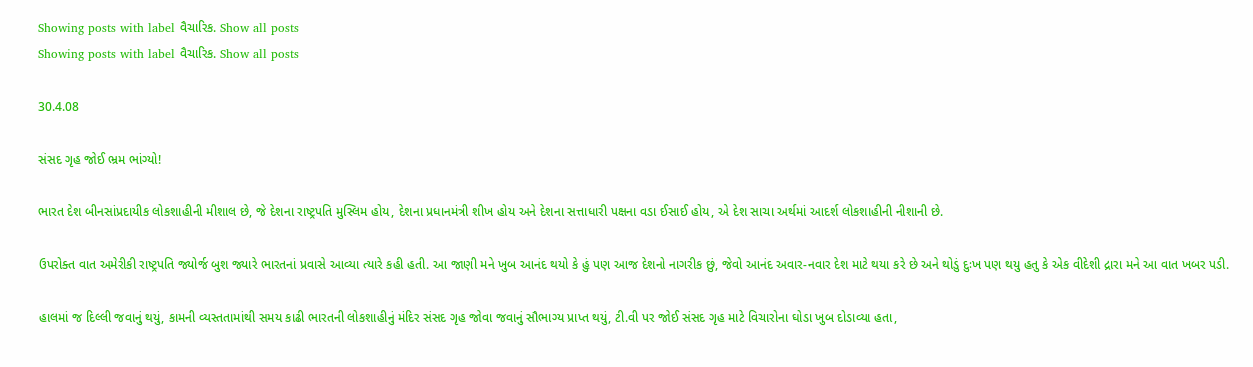Showing posts with label વૈચારિક. Show all posts
Showing posts with label વૈચારિક. Show all posts

30.4.08

સંસદ ગૃહ જોઈ ભ્રમ ભાંગ્યો!

ભારત દેશ બીનસાંપ્રદાયીક લોકશાહીની મીશાલ છે, જે દેશના રાષ્ટ્રપતિ મુસ્લિમ હોય, દેશના પ્રધાનમંત્રી શીખ હોય અને દેશના સત્તાધારી પક્ષના વડા ઈસાઈ હોય, એ દેશ સાચા અર્થમાં આદર્શ લોકશાહીની નીશાની છે.

ઉપરોક્ત વાત અમેરીકી રાષ્ટ્રપતિ જ્યોર્જ બુશ જ્યારે ભારતનાં પ્રવાસે આવ્યા ત્યારે કહી હતી. આ જાણી મને ખુબ આનંદ થયો કે હું પણ આજ દેશનો નાગરીક છું, જેવો આનંદ અવાર-નવાર દેશ માટે થયા કરે છે અને થોડું દુઃખ પણ થયુ હતુ કે એક વીદેશી દ્રારા મને આ વાત ખબર પડી.

હાલમાં જ દિલ્લી જવાનું થયું, કામની વ્યસ્તતામાંથી સમય કાઢી ભારતની લોકશાહીનું મંદિર સંસદ ગૃહ જોવા જવાનું સૌભાગ્ય પ્રાપ્ત થયું, ટી.વી પર જોઈ સંસદ ગૃહ માટે વિચારોના ઘોડા ખુબ દોડાવ્યા હતા,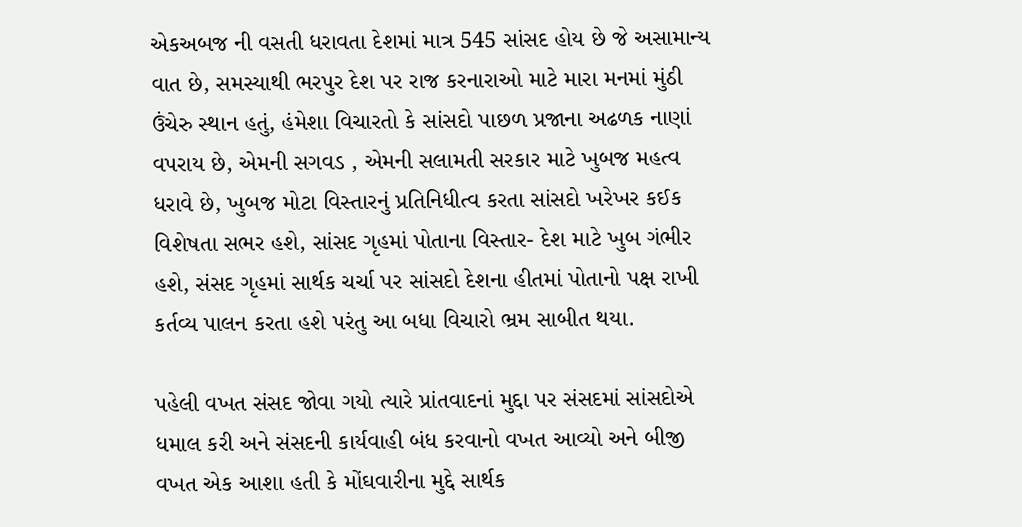એકઅબજ ની વસતી ધરાવતા દેશમાં માત્ર 545 સાંસદ હોય છે જે અસામાન્ય વાત છે, સમસ્યાથી ભરપુર દેશ પર રાજ કરનારાઓ માટે મારા મનમાં મુંઠી ઉંચેરુ સ્થાન હતું, હંમેશા વિચારતો કે સાંસદો પાછળ પ્રજાના અઢળક નાણાં વપરાય છે, એમની સગવડ , એમની સલામતી સરકાર માટે ખુબજ મહત્વ ધરાવે છે, ખુબજ મોટા વિસ્તારનું પ્રતિનિધીત્વ કરતા સાંસદો ખરેખર કઈક વિશેષતા સભર હશે, સાંસદ ગૃહમાં પોતાના વિસ્તાર- દેશ માટે ખુબ ગંભીર હશે, સંસદ ગૃહમાં સાર્થક ચર્ચા પર સાંસદો દેશના હીતમાં પોતાનો પક્ષ રાખી કર્તવ્ય પાલન કરતા હશે પરંતુ આ બધા વિચારો ભ્રમ સાબીત થયા.

પહેલી વખત સંસદ જોવા ગયો ત્યારે પ્રાંતવાદનાં મુદ્દા પર સંસદમાં સાંસદોએ ધમાલ કરી અને સંસદની કાર્યવાહી બંધ કરવાનો વખત આવ્યો અને બીજી વખત એક આશા હતી કે મોંઘવારીના મુદ્દે સાર્થક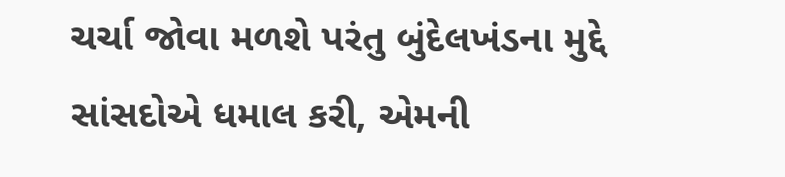ચર્ચા જોવા મળશે પરંતુ બુંદેલખંડના મુદ્દે સાંસદોએ ધમાલ કરી, એમની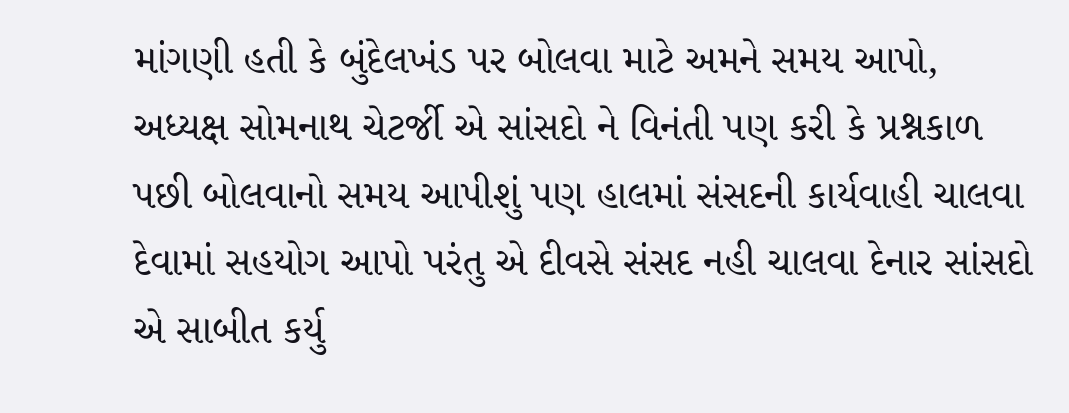માંગણી હતી કે બુંદેલખંડ પર બોલવા માટે અમને સમય આપો, અધ્યક્ષ સોમનાથ ચેટર્જી એ સાંસદો ને વિનંતી પણ કરી કે પ્રશ્નકાળ પછી બોલવાનો સમય આપીશું પણ હાલમાં સંસદની કાર્યવાહી ચાલવા દેવામાં સહયોગ આપો પરંતુ એ દીવસે સંસદ નહી ચાલવા દેનાર સાંસદો એ સાબીત કર્યુ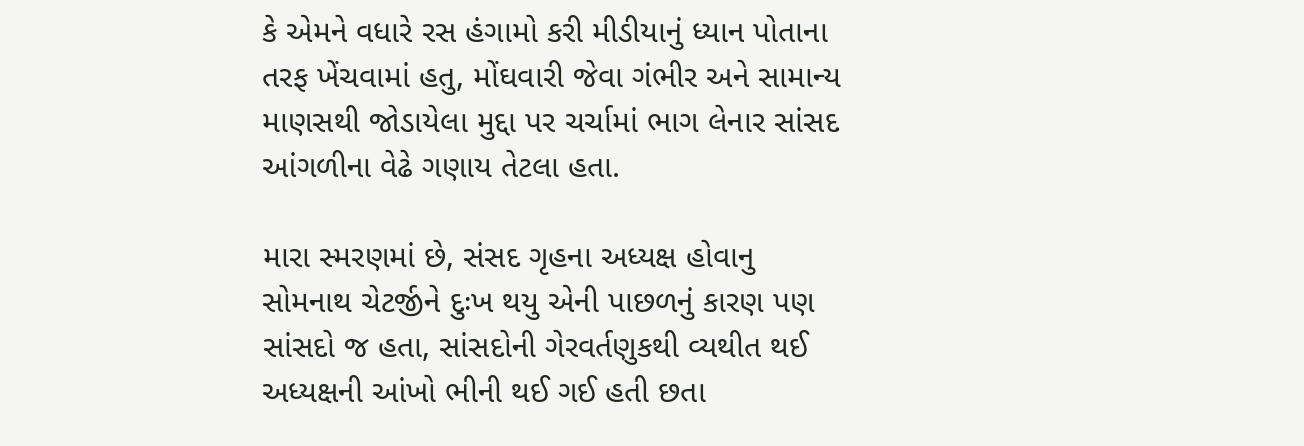કે એમને વધારે રસ હંગામો કરી મીડીયાનું ધ્યાન પોતાના તરફ ખેંચવામાં હતુ, મોંઘવારી જેવા ગંભીર અને સામાન્ય માણસથી જોડાયેલા મુદ્દા પર ચર્ચામાં ભાગ લેનાર સાંસદ આંગળીના વેઢે ગણાય તેટલા હતા.

મારા સ્મરણમાં છે, સંસદ ગૃહના અધ્યક્ષ હોવાનુ સોમનાથ ચેટર્જીને દુઃખ થયુ એની પાછળનું કારણ પણ સાંસદો જ હતા, સાંસદોની ગેરવર્તણુકથી વ્યથીત થઈ અધ્યક્ષની આંખો ભીની થઈ ગઈ હતી છતા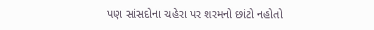પણ સાંસદોના ચહેરા પર શરમનો છાંટો નહોતો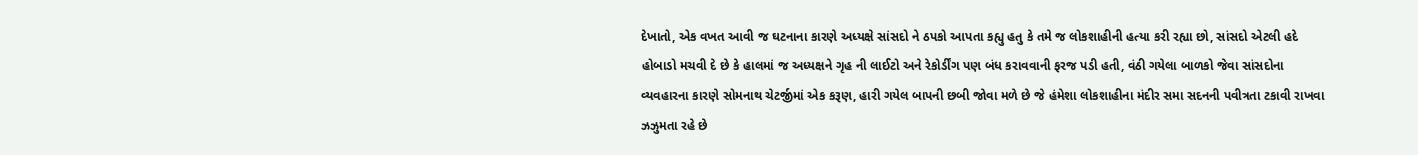દેખાતો, એક વખત આવી જ ઘટનાના કારણે અધ્યક્ષે સાંસદો ને ઠપકો આપતા કહ્યુ હતુ કે તમે જ લોકશાહીની હત્યા કરી રહ્યા છો, સાંસદો એટલી હદે હોબાડો મચવી દે છે કે હાલમાં જ અધ્યક્ષને ગૃહ ની લાઈટો અને રેકોર્ડીંગ પણ બંધ કરાવવાની ફરજ પડી હતી, વંઠી ગયેલા બાળકો જેવા સાંસદોના વ્યવહારના કારણે સોમનાથ ચેટર્જીમાં એક કરૂણ, હારી ગયેલ બાપની છબી જોવા મળે છે જે હંમેશા લોકશાહીના મંદીર સમા સદનની પવીત્રતા ટકાવી રાખવા ઝઝુમતા રહે છે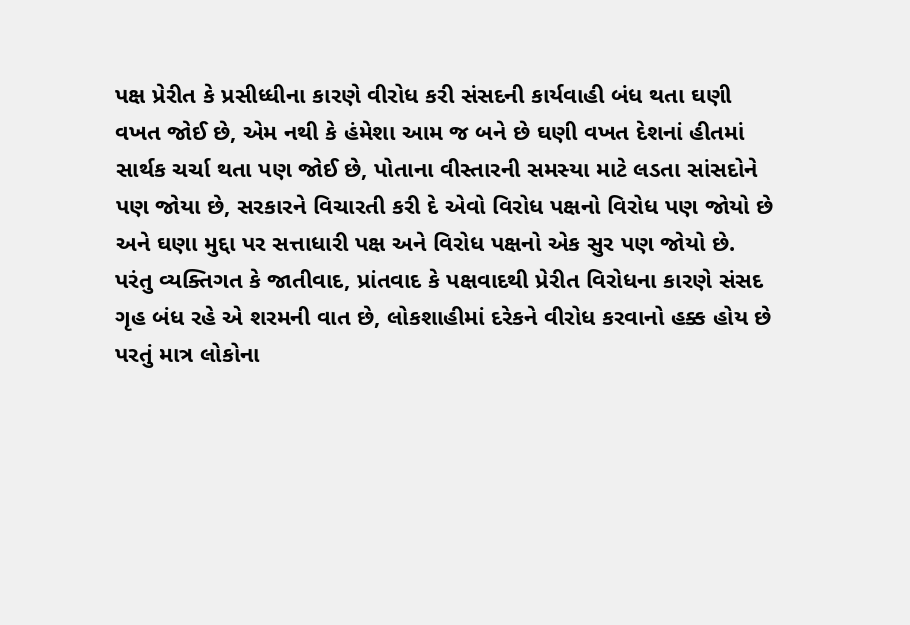પક્ષ પ્રેરીત કે પ્રસીધ્ધીના કારણે વીરોધ કરી સંસદની કાર્યવાહી બંધ થતા ઘણી વખત જોઈ છે, એમ નથી કે હંમેશા આમ જ બને છે ઘણી વખત દેશનાં હીતમાં સાર્થક ચર્ચા થતા પણ જોઈ છે, પોતાના વીસ્તારની સમસ્યા માટે લડતા સાંસદોને પણ જોયા છે, સરકારને વિચારતી કરી દે એવો વિરોધ પક્ષનો વિરોધ પણ જોયો છે અને ઘણા મુદ્દા પર સત્તાધારી પક્ષ અને વિરોધ પક્ષનો એક સુર પણ જોયો છે. પરંતુ વ્યક્તિગત કે જાતીવાદ, પ્રાંતવાદ કે પક્ષવાદથી પ્રેરીત વિરોધના કારણે સંસદ ગૃહ બંધ રહે એ શરમની વાત છે, લોકશાહીમાં દરેકને વીરોધ કરવાનો હક્ક હોય છે પરતું માત્ર લોકોના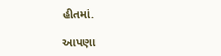હીતમાં.

આપણા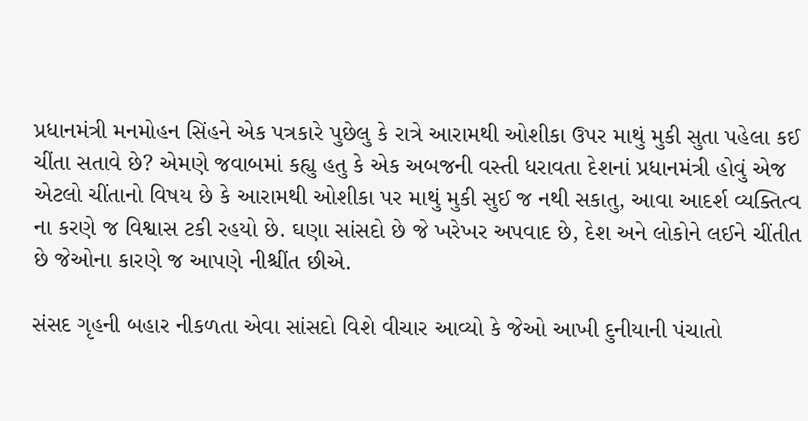પ્રધાનમંત્રી મનમોહન સિંહને એક પત્રકારે પુછેલુ કે રાત્રે આરામથી ઓશીકા ઉપર માથું મુકી સુતા પહેલા કઈ ચીંતા સતાવે છે? એમણે જવાબમાં કહ્યુ હતુ કે એક અબજની વસ્તી ધરાવતા દેશનાં પ્રધાનમંત્રી હોવું એજ એટલો ચીંતાનો વિષય છે કે આરામથી ઓશીકા પર માથું મુકી સુઈ જ નથી સકાતુ, આવા આદર્શ વ્યક્તિત્વ ના કરણે જ વિશ્વાસ ટકી રહયો છે. ઘણા સાંસદો છે જે ખરેખર અપવાદ છે, દેશ અને લોકોને લઈને ચીંતીત છે જેઓના કારણે જ આપણે નીશ્ચીંત છીએ.

સંસદ ગૃહની બહાર નીકળતા એવા સાંસદો વિશે વીચાર આવ્યો કે જેઓ આખી દુનીયાની પંચાતો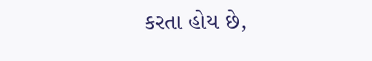કરતા હોય છે,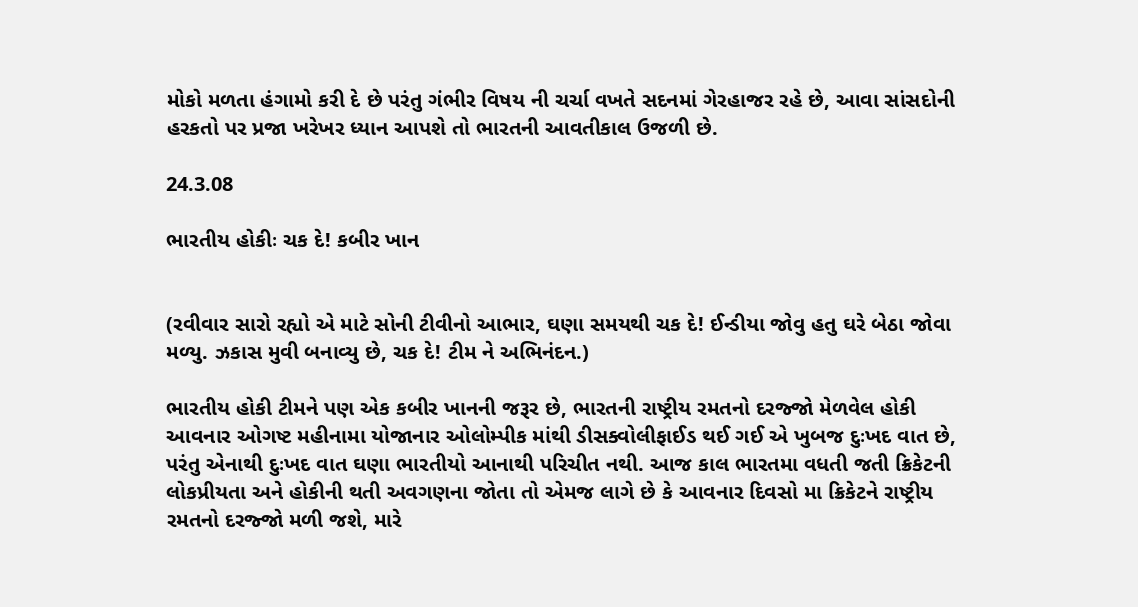મોકો મળતા હંગામો કરી દે છે પરંતુ ગંભીર વિષય ની ચર્ચા વખતે સદનમાં ગેરહાજર રહે છે, આવા સાંસદોની હરકતો પર પ્રજા ખરેખર ધ્યાન આપશે તો ભારતની આવતીકાલ ઉજળી છે.

24.3.08

ભારતીય હોકીઃ ચક દે! કબીર ખાન


(રવીવાર સારો રહ્યો એ માટે સોની ટીવીનો આભાર, ઘણા સમયથી ચક દે! ઈન્ડીયા જોવુ હતુ ઘરે બેઠા જોવા મળ્યુ. ઝકાસ મુવી બનાવ્યુ છે, ચક દે! ટીમ ને અભિનંદન.)

ભારતીય હોકી ટીમને પણ એક કબીર ખાનની જરૂર છે, ભારતની રાષ્ટ્રીય રમતનો દરજ્જો મેળવેલ હોકી આવનાર ઓગષ્ટ મહીનામા યોજાનાર ઓલોમ્પીક માંથી ડીસક્વોલીફાઈડ થઈ ગઈ એ ખુબજ દુઃખદ વાત છે, પરંતુ એનાથી દુઃખદ વાત ઘણા ભારતીયો આનાથી પરિચીત નથી. આજ કાલ ભારતમા વધતી જતી ક્રિકેટની લોકપ્રીયતા અને હોકીની થતી અવગણના જોતા તો એમજ લાગે છે કે આવનાર દિવસો મા ક્રિકેટને રાષ્ટ્રીય રમતનો દરજ્જો મળી જશે, મારે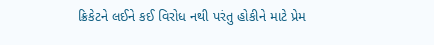ક્રિકેટને લઈને કઈ વિરોધ નથી પરંતુ હોકીને માટે પ્રેમ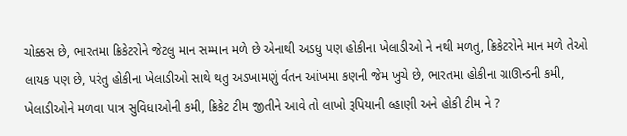ચોક્કસ છે, ભારતમા ક્રિકેટરોને જેટલુ માન સમ્માન મળે છે એનાથી અડધુ પણ હોકીના ખેલાડીઓ ને નથી મળતુ, ક્રિકેટરોને માન મળે તેઓ લાયક પણ છે, પરંતુ હોકીના ખેલાડીઓ સાથે થતુ અડખામણું ર્વતન આંખમા કણની જેમ ખુચે છે, ભારતમા હોકીના ગ્રાઊન્ડની કમી, ખેલાડીઓને મળવા પાત્ર સુવિધાઓની કમી, ક્રિકેટ ટીમ જીતીને આવે તો લાખો રૂપિયાની લ્હાણી અને હોકી ટીમ ને ?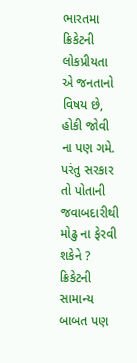ભારતમા ક્રિકેટની લોકપ્રીયતા એ જનતાનો વિષય છે, હોકી જોવી ના પણ ગમે. પરંતુ સરકાર તો પોતાની જવાબદારીથી મોઢુ ના ફેરવી શકેને ? ક્રિકેટની સામાન્ય બાબત પણ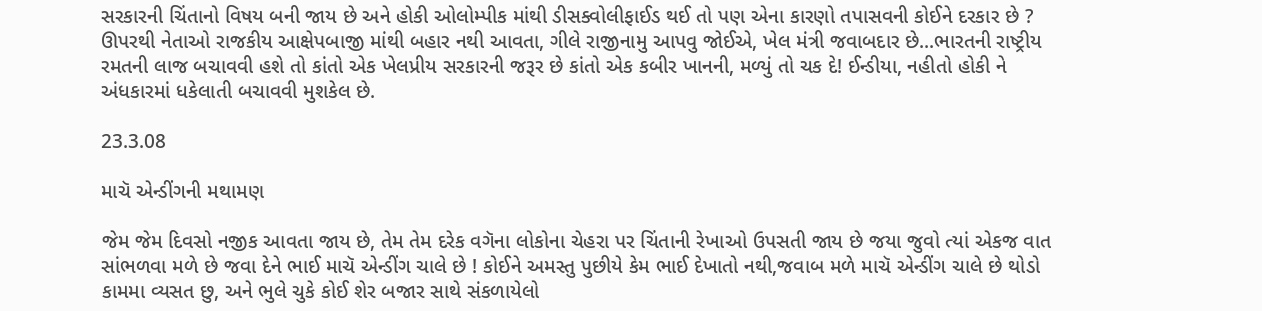સરકારની ચિંતાનો વિષય બની જાય છે અને હોકી ઓલોમ્પીક માંથી ડીસક્વોલીફાઈડ થઈ તો પણ એના કારણો તપાસવની કોઈને દરકાર છે ? ઊપરથી નેતાઓ રાજકીય આક્ષેપબાજી માંથી બહાર નથી આવતા, ગીલે રાજીનામુ આપવુ જોઈએ, ખેલ મંત્રી જવાબદાર છે...ભારતની રાષ્ટ્રીય રમતની લાજ બચાવવી હશે તો કાંતો એક ખેલપ્રીય સરકારની જરૂર છે કાંતો એક કબીર ખાનની, મળ્યું તો ચક દે! ઈન્ડીયા, નહીતો હોકી ને અંધકારમાં ધકેલાતી બચાવવી મુશકેલ છે.

23.3.08

માચૅ એન્ડીંગની મથામણ

જેમ જેમ દિવસો નજીક આવતા જાય છે, તેમ તેમ દરેક વગૅના લોકોના ચેહરા પર ચિંતાની રેખાઓ ઉપસતી જાય છે જયા જુવો ત્યાં એકજ વાત સાંભળવા મળે છે જવા દેને ભાઈ માચૅ એન્ડીંગ ચાલે છે ! કોઈને અમસ્તુ પુછીયે કેમ ભાઈ દેખાતો નથી,જવાબ મળે માચૅ એન્ડીંગ ચાલે છે થોડો કામમા વ્યસત છુ, અને ભુલે ચુકે કોઈ શેર બજાર સાથે સંકળાયેલો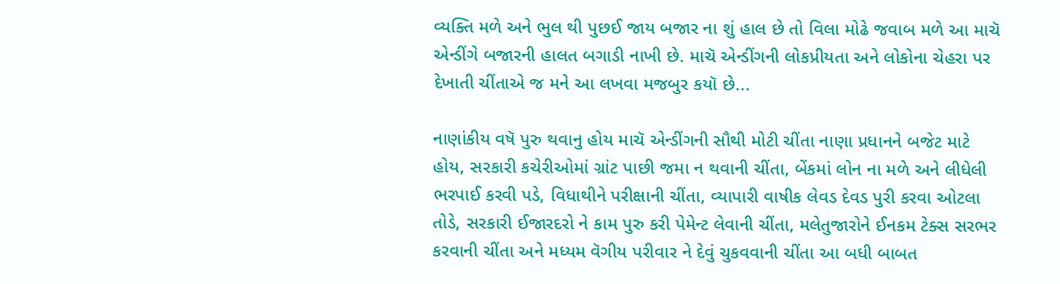વ્યક્તિ મળે અને ભુલ થી પુછઈ જાય બજાર ના શું હાલ છે તો વિલા મોઢે જવાબ મળે આ માચૅ એન્ડીંગે બજારની હાલત બગાડી નાખી છે. માચૅ એન્ડીંગની લોકપ્રીયતા અને લોકોના ચેહરા પર દેખાતી ચીંતાએ જ મને આ લખવા મજબુર કયૉ છે...

નાણાંકીય વષૅ પુરુ થવાનુ હોય માચૅ એન્ડીંગની સૌથી મોટી ચીંતા નાણા પ્રધાનને બજેટ માટે હોય, સરકારી કચેરીઓમાં ગ્રાંટ પાછી જમા ન થવાની ચીંતા, બેંકમાં લોન ના મળે અને લીધેલી ભરપાઈ કરવી પડે, વિધાથીને પરીક્ષાની ચીંતા, વ્યાપારી વાષીક લેવડ દેવડ પુરી કરવા ઓટલા તોડે, સરકારી ઈજારદરો ને કામ પુરુ કરી પેમેન્ટ લેવાની ચીંતા, મલેતુજારોને ઈનકમ ટેક્સ સરભર કરવાની ચીંતા અને મધ્યમ વૅગીય પરીવાર ને દેવું ચુકવવાની ચીંતા આ બધી બાબત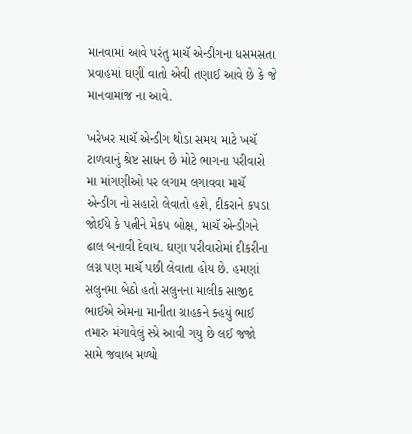માનવામાં આવે પરંતુ માચૅ એન્ડીગના ધસમસતા પ્રવાહમાં ઘણીં વાતો એવી તણાઈ આવે છે કે જે માનવામાંજ ના આવે.

ખરેખર માચૅ એન્ડીગ થોડા સમય માટે ખચૅ ટાળવાનું શ્રેષ્ટ સાધન છે મોટે ભાગના પરીવારો મા માંગણીઓ પર લગામ લગાવવા માચૅ એન્ડીગ નો સહારો લેવાતો હશે, દીકરાને કપડા જોઈયે કે પત્નીને મેકપ બોક્ષ, માચૅ એન્ડીગને ઢાલ બનાવી દેવાય. ઘણા પરીવારોમાં દીકરીના લગ્ન પણ માચૅ પછી લેવાતા હોય છે. હમણાં સલુનમા બેઠો હતો સલુનના માલીક સાજીદ ભાઈએ એમના માનીતા ગ્રાહકને ક્હયું ભાઈ તમારુ મંગાવેલું સ્પ્રે આવી ગયુ છે લઈ જજો સામે જવાબ મળ્યો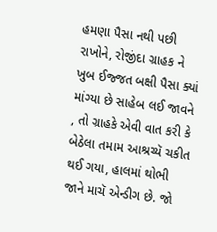હમણા પૈસા નથી પછી રાખોને, રોજીંદા ગ્રાહક ને ખુબ ઈજ્જત બક્ષી પૈસા ક્યાં માંગ્યા છે સાહેબ લઈ જાવને , તો ગ્રાહકે એવી વાત કરી કે બેઠેલા તમામ આશ્રચ્યૅ ચકીત થઈ ગયા, હાલમાં થોભી જાને માચૅ એન્ડીગ છે. જો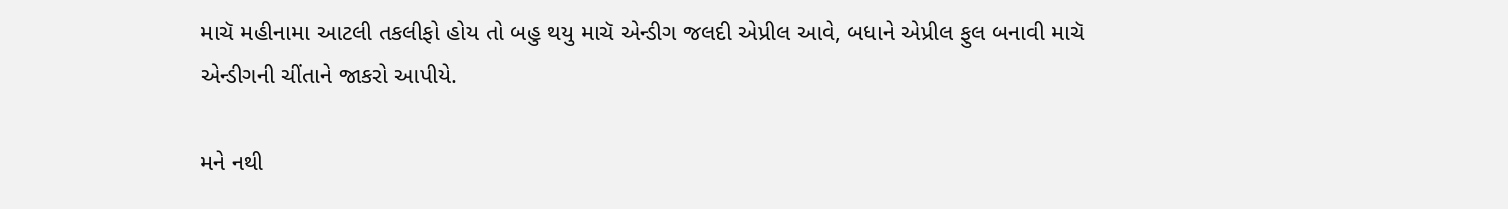માચૅ મહીનામા આટલી તકલીફો હોય તો બહુ થયુ માચૅ એન્ડીગ જલદી એપ્રીલ આવે, બધાને એપ્રીલ ફુલ બનાવી માચૅ એન્ડીગની ચીંતાને જાકરો આપીયે.

મને નથી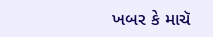ખબર કે માચૅ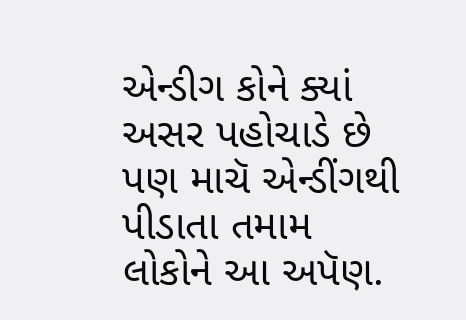એન્ડીગ કોને ક્યાં અસર પહોચાડે છે પણ માચૅ એન્ડીંગથી પીડાતા તમામ લોકોને આ અપૅણ.